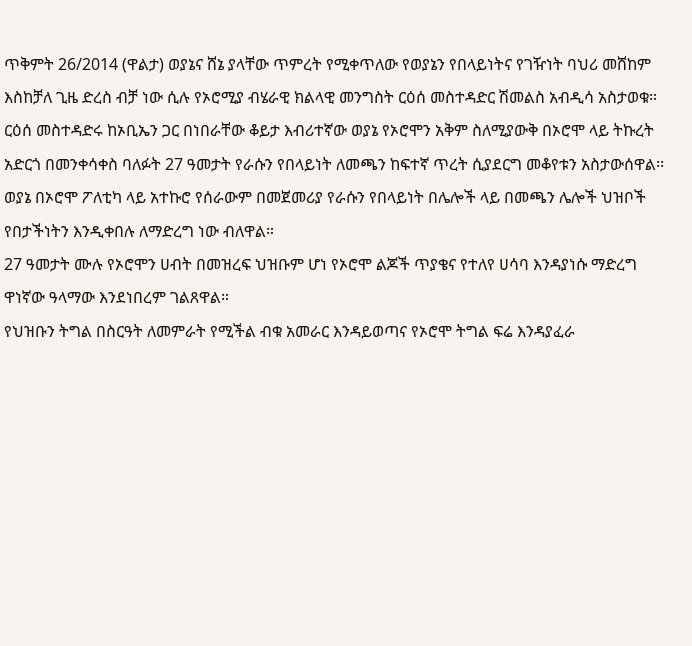ጥቅምት 26/2014 (ዋልታ) ወያኔና ሸኔ ያላቸው ጥምረት የሚቀጥለው የወያኔን የበላይነትና የገዥነት ባህሪ መሸከም እስከቻለ ጊዜ ድረስ ብቻ ነው ሲሉ የኦሮሚያ ብሄራዊ ክልላዊ መንግስት ርዕሰ መስተዳድር ሽመልስ አብዲሳ አስታወቁ።
ርዕሰ መስተዳድሩ ከኦቢኤን ጋር በነበራቸው ቆይታ እብሪተኛው ወያኔ የኦሮሞን አቅም ስለሚያውቅ በኦሮሞ ላይ ትኩረት አድርጎ በመንቀሳቀስ ባለፉት 27 ዓመታት የራሱን የበላይነት ለመጫን ከፍተኛ ጥረት ሲያደርግ መቆየቱን አስታውሰዋል፡፡
ወያኔ በኦሮሞ ፖለቲካ ላይ አተኩሮ የሰራውም በመጀመሪያ የራሱን የበላይነት በሌሎች ላይ በመጫን ሌሎች ህዝቦች የበታችነትን እንዲቀበሉ ለማድረግ ነው ብለዋል።
27 ዓመታት ሙሉ የኦሮሞን ሀብት በመዝረፍ ህዝቡም ሆነ የኦሮሞ ልጆች ጥያቄና የተለየ ሀሳባ እንዳያነሱ ማድረግ ዋነኛው ዓላማው እንደነበረም ገልጸዋል።
የህዝቡን ትግል በስርዓት ለመምራት የሚችል ብቁ አመራር እንዳይወጣና የኦሮሞ ትግል ፍሬ እንዳያፈራ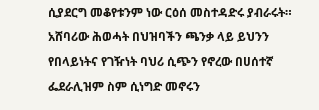ሲያደርግ መቆየቱንም ነው ርዕሰ መስተዳድሩ ያብራሩት።
አሸባሪው ሕወሓት በህዝባችን ጫንቃ ላይ ይህንን የበላይነትና የገዥነት ባህሪ ሲጭን የኖረው በሀሰተኛ ፌደራሊዝም ስም ሲነግድ መኖሩን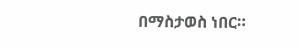በማስታወስ ነበር።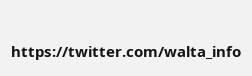https://twitter.com/walta_info